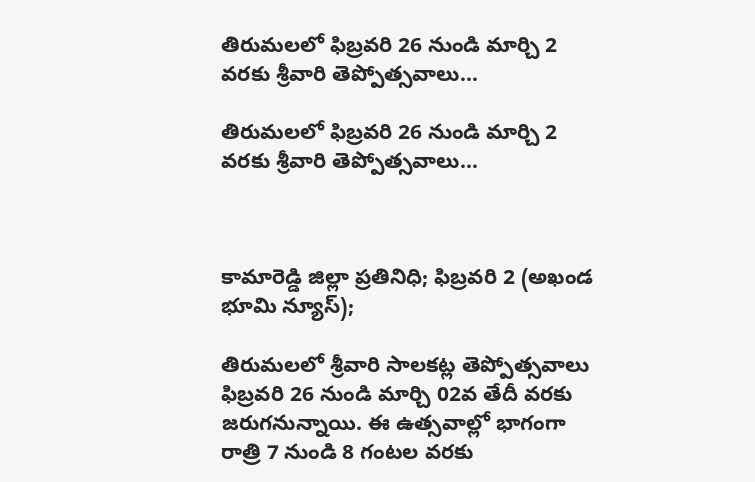తిరుమలలో ఫిబ్రవరి 26 నుండి మార్చి 2 వరకు శ్రీవారి తెప్పోత్సవాలు…

తిరుమలలో ఫిబ్రవరి 26 నుండి మార్చి 2 వరకు శ్రీవారి తెప్పోత్సవాలు…



కామారెడ్డి జిల్లా ప్రతినిధి; ఫిబ్రవరి 2 (అఖండ భూమి న్యూస్);

తిరుమలలో శ్రీవారి సాలకట్ల తెప్పోత్సవాలు ఫిబ్రవరి 26 నుండి మార్చి 02వ తేదీ వరకు జరుగనున్నాయి. ఈ ఉత్సవాల్లో భాగంగా రాత్రి 7 నుండి 8 గంటల వరకు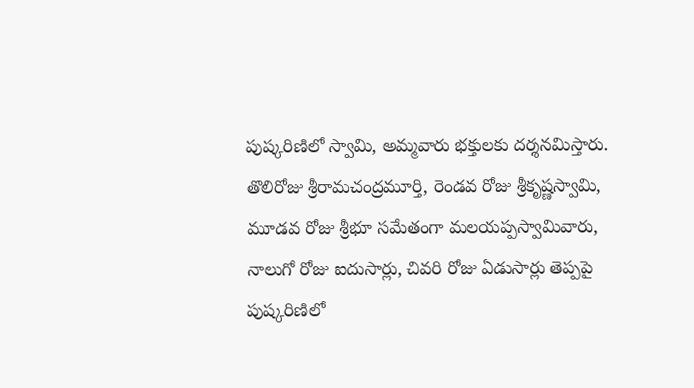పుష్కరిణిలో స్వామి, అమ్మవారు భక్తులకు దర్శనమిస్తారు. తొలిరోజు శ్రీరామచంద్రమూర్తి, రెండవ రోజు శ్రీకృష్ణస్వామి, మూడవ రోజు శ్రీభూ సమేతంగా మలయప్పస్వామివారు, నాలుగో రోజు ఐదుసార్లు, చివరి రోజు ఏడుసార్లు తెప్పపై పుష్కరిణిలో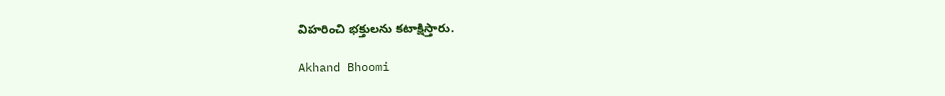విహరించి భక్తులను కటాక్షిస్తారు.

Akhand Bhoomi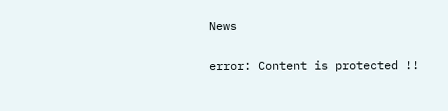News

error: Content is protected !!